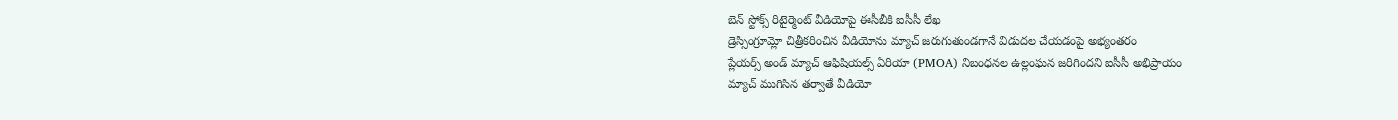బెన్ స్టోక్స్ రిటైర్మెంట్ వీడియోపై ఈసీబీకి ఐసీసీ లేఖ
డ్రెస్సింగ్రూమ్లో చిత్రీకరించిన వీడియోను మ్యాచ్ జరుగుతుండగానే విడుదల చేయడంపై అభ్యంతరం
ప్లేయర్స్ అండ్ మ్యాచ్ ఆఫిషియల్స్ ఏరియా (PMOA) నిబంధనల ఉల్లంఘన జరిగిందని ఐసీసీ అభిప్రాయం
మ్యాచ్ ముగిసిన తర్వాతే వీడియో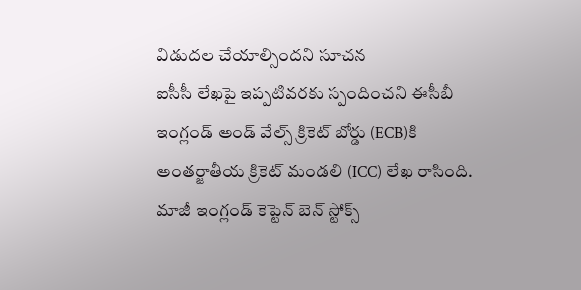విడుదల చేయాల్సిందని సూచన
ఐసీసీ లేఖపై ఇప్పటివరకు స్పందించని ఈసీబీ
ఇంగ్లండ్ అండ్ వేల్స్ క్రికెట్ బోర్డు (ECB)కి అంతర్జాతీయ క్రికెట్ మండలి (ICC) లేఖ రాసింది. మాజీ ఇంగ్లండ్ కెప్టెన్ బెన్ స్టోక్స్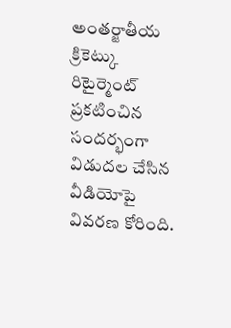అంతర్జాతీయ క్రికెట్కు రిటైర్మెంట్ ప్రకటించిన సందర్భంగా విడుదల చేసిన వీడియోపై వివరణ కోరింది.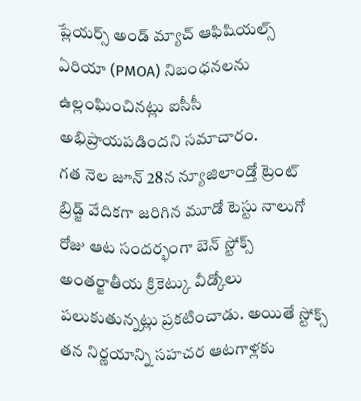ప్లేయర్స్ అండ్ మ్యాచ్ ఆఫిషియల్స్ ఏరియా (PMOA) నిబంధనలను ఉల్లంఘించినట్లు ఐసీసీ అభిప్రాయపడిందని సమాచారం.
గత నెల జూన్ 28న న్యూజిలాండ్తో ట్రెంట్ బ్రిడ్జ్ వేదికగా జరిగిన మూడో టెస్టు నాలుగో రోజు ఆట సందర్భంగా బెన్ స్టోక్స్ అంతర్జాతీయ క్రికెట్కు వీడ్కోలు పలుకుతున్నట్లు ప్రకటించాడు. అయితే స్టోక్స్ తన నిర్ణయాన్ని సహచర ఆటగాళ్లకు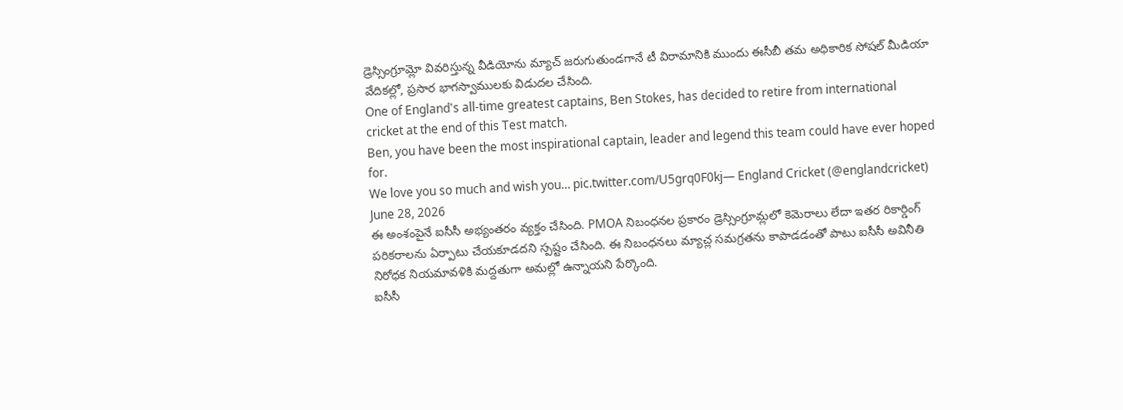డ్రెస్సింగ్రూమ్లో వివరిస్తున్న వీడియోను మ్యాచ్ జరుగుతుండగానే టీ విరామానికి ముందు ఈసీబీ తమ అధికారిక సోషల్ మీడియా వేదికల్లో, ప్రసార భాగస్వాములకు విడుదల చేసింది.
One of England's all-time greatest captains, Ben Stokes, has decided to retire from international cricket at the end of this Test match.
Ben, you have been the most inspirational captain, leader and legend this team could have ever hoped for.
We love you so much and wish you… pic.twitter.com/U5grq0F0kj— England Cricket (@englandcricket) June 28, 2026
ఈ అంశంపైనే ఐసీసీ అభ్యంతరం వ్యక్తం చేసింది. PMOA నిబంధనల ప్రకారం డ్రెస్సింగ్రూమ్లలో కెమెరాలు లేదా ఇతర రికార్డింగ్ పరికరాలను ఏర్పాటు చేయకూడదని స్పష్టం చేసింది. ఈ నిబంధనలు మ్యాచ్ల సమగ్రతను కాపాడడంతో పాటు ఐసీసీ అవినీతి నిరోధక నియమావళికి మద్దతుగా అమల్లో ఉన్నాయని పేర్కొంది.
ఐసీసీ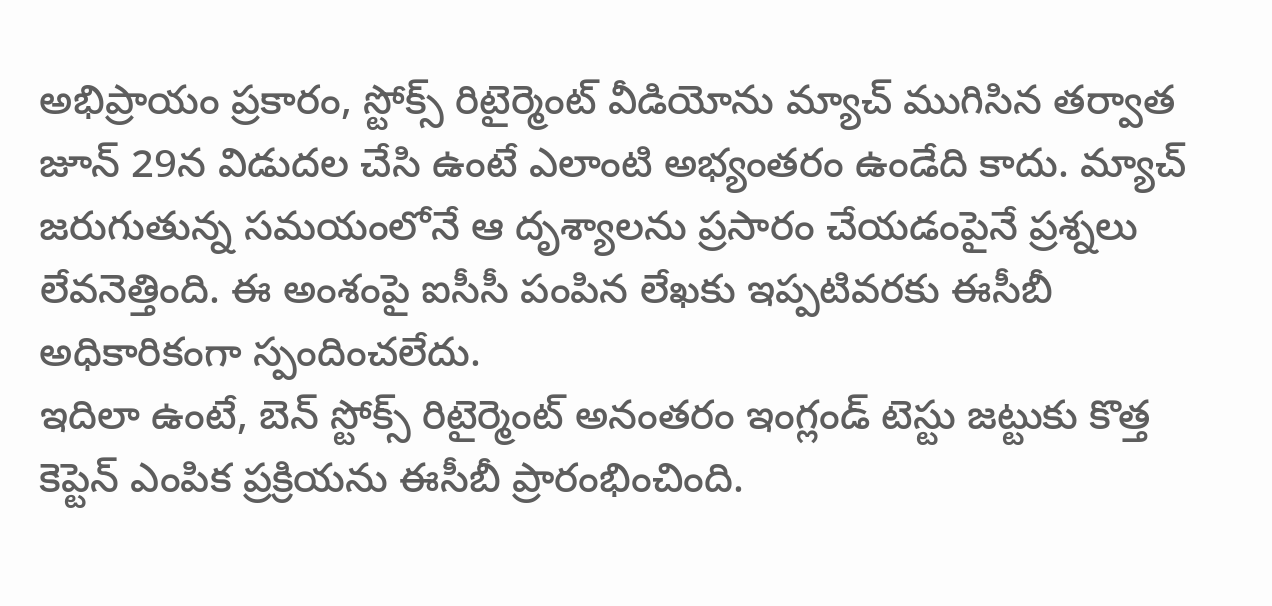అభిప్రాయం ప్రకారం, స్టోక్స్ రిటైర్మెంట్ వీడియోను మ్యాచ్ ముగిసిన తర్వాత జూన్ 29న విడుదల చేసి ఉంటే ఎలాంటి అభ్యంతరం ఉండేది కాదు. మ్యాచ్ జరుగుతున్న సమయంలోనే ఆ దృశ్యాలను ప్రసారం చేయడంపైనే ప్రశ్నలు లేవనెత్తింది. ఈ అంశంపై ఐసీసీ పంపిన లేఖకు ఇప్పటివరకు ఈసీబీ అధికారికంగా స్పందించలేదు.
ఇదిలా ఉంటే, బెన్ స్టోక్స్ రిటైర్మెంట్ అనంతరం ఇంగ్లండ్ టెస్టు జట్టుకు కొత్త కెప్టెన్ ఎంపిక ప్రక్రియను ఈసీబీ ప్రారంభించింది.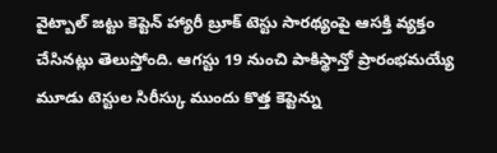వైట్బాల్ జట్టు కెప్టెన్ హ్యారీ బ్రూక్ టెస్టు సారథ్యంపై ఆసక్తి వ్యక్తం చేసినట్లు తెలుస్తోంది. ఆగస్టు 19 నుంచి పాకిస్థాన్తో ప్రారంభమయ్యే మూడు టెస్టుల సిరీస్కు ముందు కొత్త కెప్టెన్ను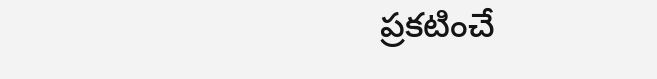ప్రకటించే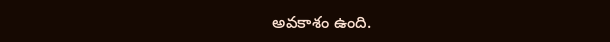అవకాశం ఉంది.